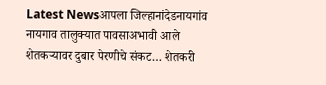Latest Newsआपला जिल्हानांदेडनायगांव
नायगाव तालुक्यात पावसाअभावी आले शेतकऱ्यावर दुबार पेरणीचे संकट… शेतकरी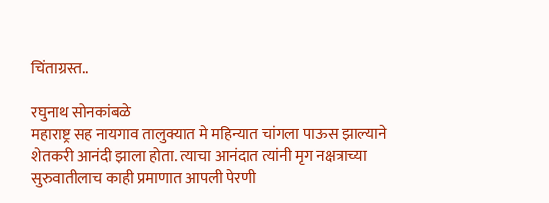चिंताग्रस्त..

रघुनाथ सोनकांबळे
महाराष्ट्र सह नायगाव तालुक्यात मे महिन्यात चांगला पाऊस झाल्याने शेतकरी आनंदी झाला होता. त्याचा आनंदात त्यांनी मृग नक्षत्राच्या सुरुवातीलाच काही प्रमाणात आपली पेरणी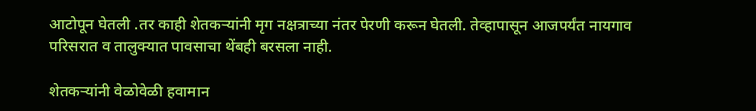आटोपून घेतली .तर काही शेतकऱ्यांनी मृग नक्षत्राच्या नंतर पेरणी करून घेतली. तेव्हापासून आजपर्यंत नायगाव परिसरात व तालुक्यात पावसाचा थेंबही बरसला नाही.

शेतकऱ्यांनी वेळोवेळी हवामान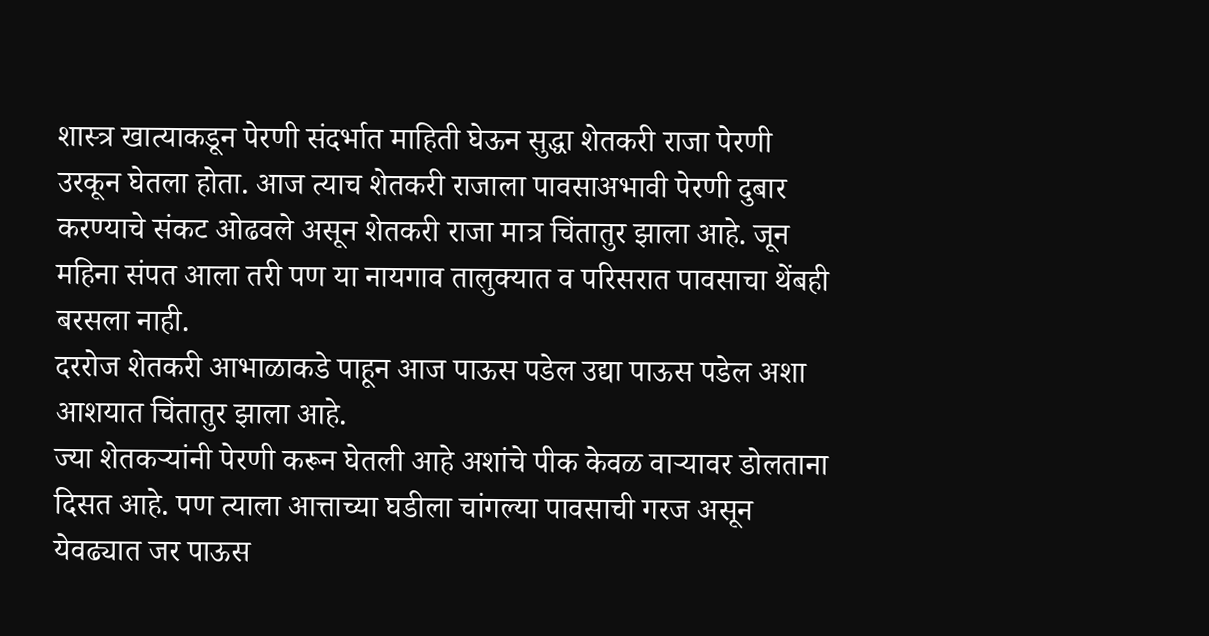शास्त्र खात्याकडून पेरणी संदर्भात माहिती घेऊन सुद्धा शेतकरी राजा पेरणी उरकून घेतला होता. आज त्याच शेतकरी राजाला पावसाअभावी पेरणी दुबार करण्याचे संकट ओढवले असून शेतकरी राजा मात्र चिंतातुर झाला आहे. जून महिना संपत आला तरी पण या नायगाव तालुक्यात व परिसरात पावसाचा थेंबही बरसला नाही.
दररोज शेतकरी आभाळाकडे पाहून आज पाऊस पडेल उद्या पाऊस पडेल अशा आशयात चिंतातुर झाला आहे.
ज्या शेतकऱ्यांनी पेरणी करून घेतली आहे अशांचे पीक केवळ वाऱ्यावर डोलताना दिसत आहे. पण त्याला आत्ताच्या घडीला चांगल्या पावसाची गरज असून येवढ्यात जर पाऊस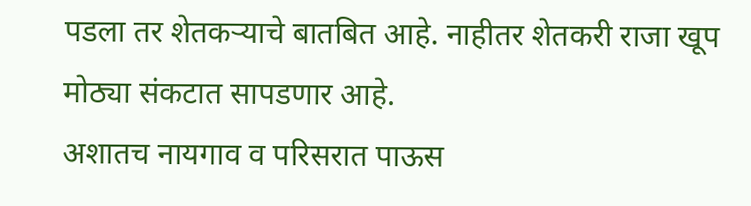पडला तर शेतकऱ्याचे बातबित आहे. नाहीतर शेतकरी राजा खूप मोठ्या संकटात सापडणार आहे.
अशातच नायगाव व परिसरात पाऊस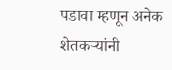पडावा म्हणून अनेक शेतकऱ्यांनी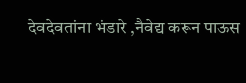देवदेवतांना भंडारे ,नैवेद्य करून पाऊस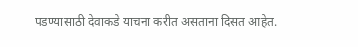पडण्यासाठी देवाकडे याचना करीत असताना दिसत आहेत.